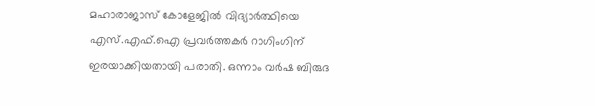മഹാരാജാസ് കോളേജിൽ വിദ്യാർത്ഥിയെ എസ്.എഫ്.ഐ പ്രവർത്തകർ റാഗിംഗിന് ഇരയാക്കിയതായി പരാതി. ഒന്നാം വർഷ ബിരുദ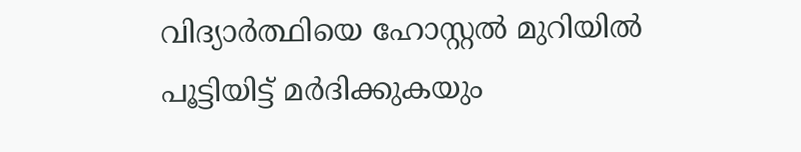വിദ്യാർത്ഥിയെ ഹോസ്റ്റൽ മുറിയിൽ പൂട്ടിയിട്ട് മർദിക്കുകയും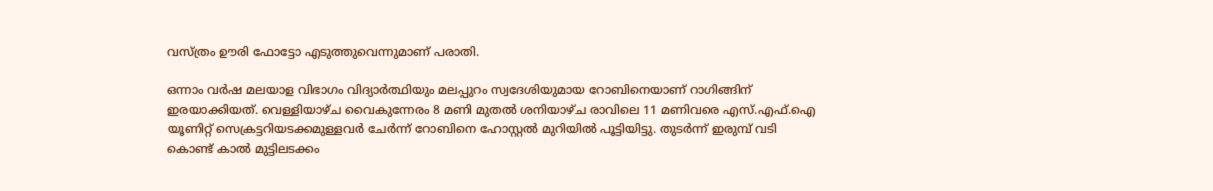വസ്ത്രം ഊരി ഫോട്ടോ എടുത്തുവെന്നുമാണ് പരാതി.

ഒന്നാം വർഷ മലയാള വിഭാഗം വിദ്യാർത്ഥിയും മലപ്പുറം സ്വദേശിയുമായ റോബിനെയാണ് റാഗിങ്ങിന് ഇരയാക്കിയത്. വെള്ളിയാഴ്ച വൈകുന്നേരം 8 മണി മുതൽ ശനിയാഴ്ച രാവിലെ 11 മണിവരെ എസ്.എഫ്.ഐ യൂണിറ്റ് സെക്രട്ടറിയടക്കമുള്ളവർ ചേർന്ന് റോബിനെ ഹോസ്റ്റൽ മുറിയിൽ പൂട്ടിയിട്ടു. തുടർന്ന് ഇരുമ്പ് വടി കൊണ്ട് കാൽ മുട്ടിലടക്കം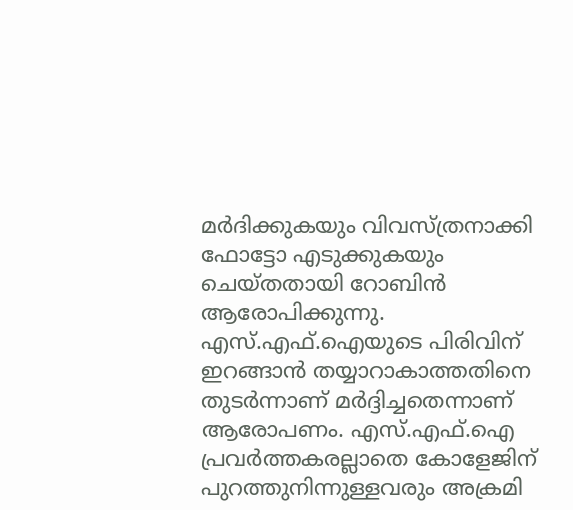മർദിക്കുകയും വിവസ്ത്രനാക്കി ഫോട്ടോ എടുക്കുകയും ചെയ്തതായി റോബിൻ ആരോപിക്കുന്നു.
എസ്.എഫ്.ഐയുടെ പിരിവിന് ഇറങ്ങാൻ തയ്യാറാകാത്തതിനെ തുടർന്നാണ് മർദ്ദിച്ചതെന്നാണ് ആരോപണം. എസ്.എഫ്.ഐ പ്രവർത്തകരല്ലാതെ കോളേജിന് പുറത്തുനിന്നുള്ളവരും അക്രമി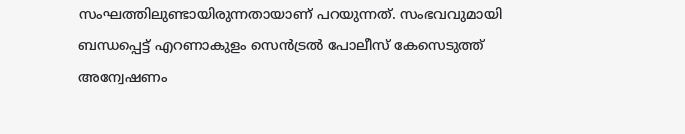സംഘത്തിലുണ്ടായിരുന്നതായാണ് പറയുന്നത്. സംഭവവുമായി ബന്ധപ്പെട്ട് എറണാകുളം സെൻട്രൽ പോലീസ് കേസെടുത്ത് അന്വേഷണം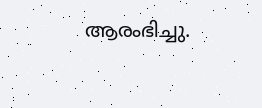ആരംഭിച്ചു.